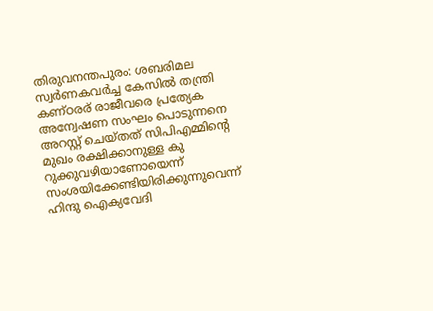തിരുവനന്തപുരം: ശബരിമല സ്വർണകവർച്ച കേസിൽ തന്ത്രി കണ്ഠരര് രാജീവരെ പ്രത്യേക അന്വേഷണ സംഘം പൊടുന്നനെ അറസ്റ്റ് ചെയ്തത് സിപിഎമ്മിന്റെ മുഖം രക്ഷിക്കാനുള്ള കു റുക്കുവഴിയാണോയെന്ന് സംശയിക്കേണ്ടിയിരിക്കുന്നുവെന്ന് ഹിന്ദു ഐക്യവേദി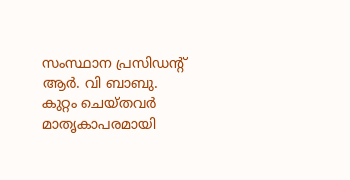സംസ്ഥാന പ്രസിഡൻ്റ് ആർ. വി ബാബു. കുറ്റം ചെയ്തവർ മാതൃകാപരമായി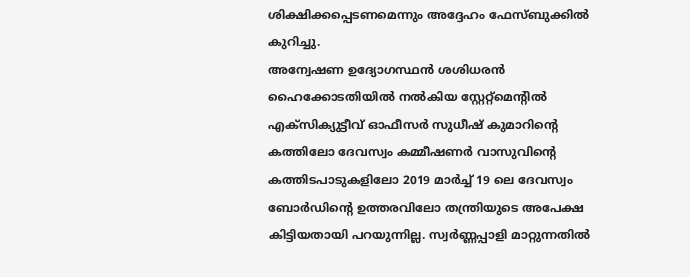ശിക്ഷിക്കപ്പെടണമെന്നും അദ്ദേഹം ഫേസ്ബുക്കിൽ കുറിച്ചു.
അന്വേഷണ ഉദ്യോഗസ്ഥൻ ശശിധരൻ ഹൈക്കോടതിയിൽ നൽകിയ സ്റ്റേറ്റ്മെൻ്റിൽ എക്സിക്യുട്ടീവ് ഓഫീസർ സുധീഷ് കുമാറിന്റെ കത്തിലോ ദേവസ്വം കമ്മീഷണർ വാസുവിന്റെ കത്തിടപാടുകളിലോ 2019 മാർച്ച് 19 ലെ ദേവസ്വം ബോർഡിന്റെ ഉത്തരവിലോ തന്ത്രിയുടെ അപേക്ഷ കിട്ടിയതായി പറയുന്നില്ല. സ്വർണ്ണപ്പാളി മാറ്റുന്നതിൽ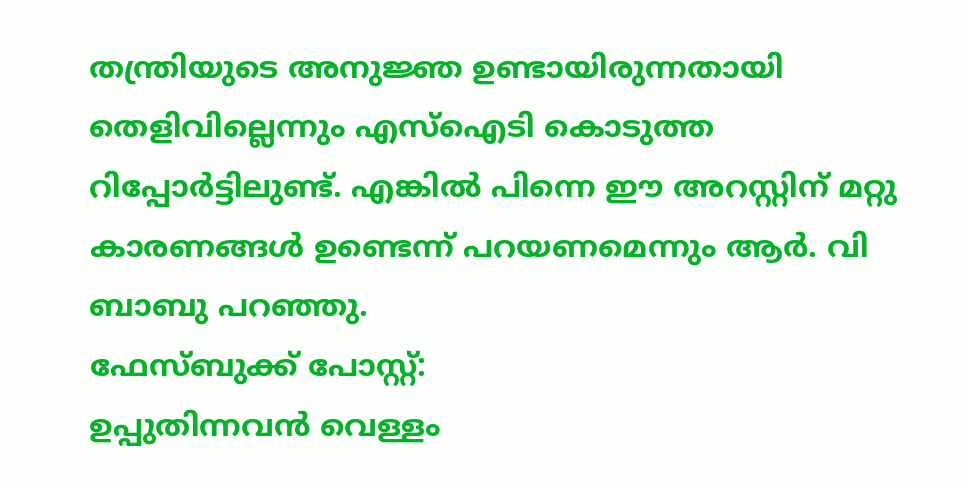തന്ത്രിയുടെ അനുജ്ഞ ഉണ്ടായിരുന്നതായി തെളിവില്ലെന്നും എസ്ഐടി കൊടുത്ത റിപ്പോർട്ടിലുണ്ട്. എങ്കിൽ പിന്നെ ഈ അറസ്റ്റിന് മറ്റു കാരണങ്ങൾ ഉണ്ടെന്ന് പറയണമെന്നും ആർ. വി ബാബു പറഞ്ഞു.
ഫേസ്ബുക്ക് പോസ്റ്റ്:
ഉപ്പുതിന്നവൻ വെള്ളം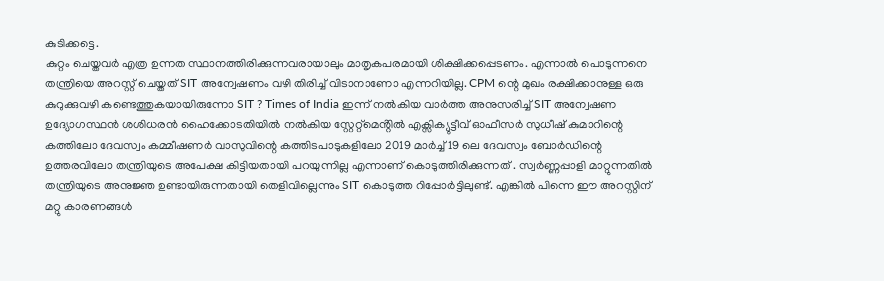കുടിക്കട്ടെ.
കുറ്റം ചെയ്തവർ എത്ര ഉന്നത സ്ഥാനത്തിരിക്കുന്നവരായാലും മാതൃകപരമായി ശിക്ഷിക്കപ്പെടണം. എന്നാൽ പൊടുന്നനെ തന്ത്രിയെ അറസ്റ്റ് ചെയ്തത് SIT അന്വേഷണം വഴി തിരിച്ച് വിടാനാണോ എന്നറിയില്ല. CPM ന്റെ മുഖം രക്ഷിക്കാനുള്ള ഒരു കുറുക്കുവഴി കണ്ടെത്തുകയായിരുന്നോ SIT ? Times of India ഇന്ന് നൽകിയ വാർത്ത അനുസരിച്ച് SIT അന്വേഷണ ഉദ്യോഗസ്ഥൻ ശശിധരൻ ഹൈക്കോടതിയിൽ നൽകിയ സ്റ്റേറ്റ്മെൻ്റിൽ എക്സിക്യുട്ടീവ് ഓഫീസർ സുധീഷ് കുമാറിന്റെ കത്തിലോ ദേവസ്വം കമ്മീഷണർ വാസുവിന്റെ കത്തിടപാടുകളിലോ 2019 മാർച്ച് 19 ലെ ദേവസ്വം ബോർഡിന്റെ ഉത്തരവിലോ തന്ത്രിയുടെ അപേക്ഷ കിട്ടിയതായി പറയുന്നില്ല എന്നാണ് കൊടുത്തിരിക്കുന്നത് . സ്വർണ്ണപ്പാളി മാറ്റുന്നതിൽ തന്ത്രിയുടെ അനുജ്ഞ ഉണ്ടായിരുന്നതായി തെളിവില്ലെന്നും SIT കൊടുത്ത റിപ്പോർട്ടിലുണ്ട്. എങ്കിൽ പിന്നെ ഈ അറസ്റ്റിന് മറ്റു കാരണങ്ങൾ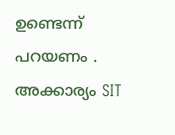ഉണ്ടെന്ന് പറയണം . അക്കാര്യം SIT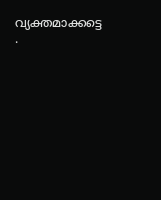വ്യക്തമാക്കട്ടെ .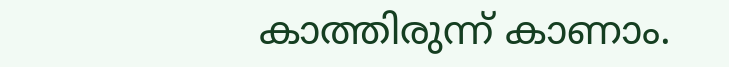കാത്തിരുന്ന് കാണാം.